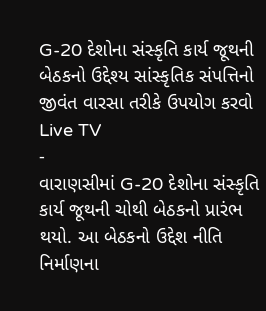G-20 દેશોના સંસ્કૃતિ કાર્ય જૂથની બેઠકનો ઉદ્દેશ્ય સાંસ્કૃતિક સંપત્તિનો જીવંત વારસા તરીકે ઉપયોગ કરવો
Live TV
-
વારાણસીમાં G-20 દેશોના સંસ્કૃતિ કાર્ય જૂથની ચોથી બેઠકનો પ્રારંભ થયો. આ બેઠકનો ઉદ્દેશ નીતિ નિર્માણના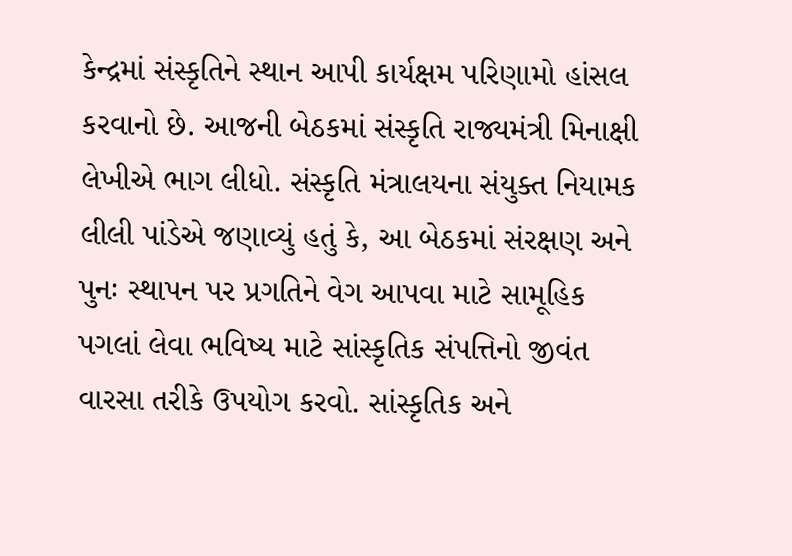કેન્દ્રમાં સંસ્કૃતિને સ્થાન આપી કાર્યક્ષમ પરિણામો હાંસલ કરવાનો છે. આજની બેઠકમાં સંસ્કૃતિ રાજ્યમંત્રી મિનાક્ષી લેખીએ ભાગ લીધો. સંસ્કૃતિ મંત્રાલયના સંયુક્ત નિયામક લીલી પાંડેએ જણાવ્યું હતું કે, આ બેઠકમાં સંરક્ષણ અને પુનઃ સ્થાપન પર પ્રગતિને વેગ આપવા માટે સામૂહિક પગલાં લેવા ભવિષ્ય માટે સાંસ્કૃતિક સંપત્તિનો જીવંત વારસા તરીકે ઉપયોગ કરવો. સાંસ્કૃતિક અને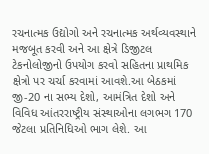રચનાત્મક ઉદ્યોગો અને રચનાત્મક અર્થવ્યવસ્થાને મજબૂત કરવી અને આ ક્ષેત્રે ડિજીટલ ટેકનોલોજીનો ઉપયોગ કરવો સહિતના પ્રાથમિક ક્ષેત્રો પર ચર્ચા કરવામાં આવશે.આ બેઠકમાં જી-20 ના સભ્ય દેશો, આમંત્રિત દેશો અને વિવિધ આંતરરાષ્ટ્રીય સંસ્થાઓના લગભગ 170 જેટલા પ્રતિનિધિઓ ભાગ લેશે. આ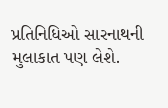પ્રતિનિધિઓ સારનાથની મુલાકાત પણ લેશે.